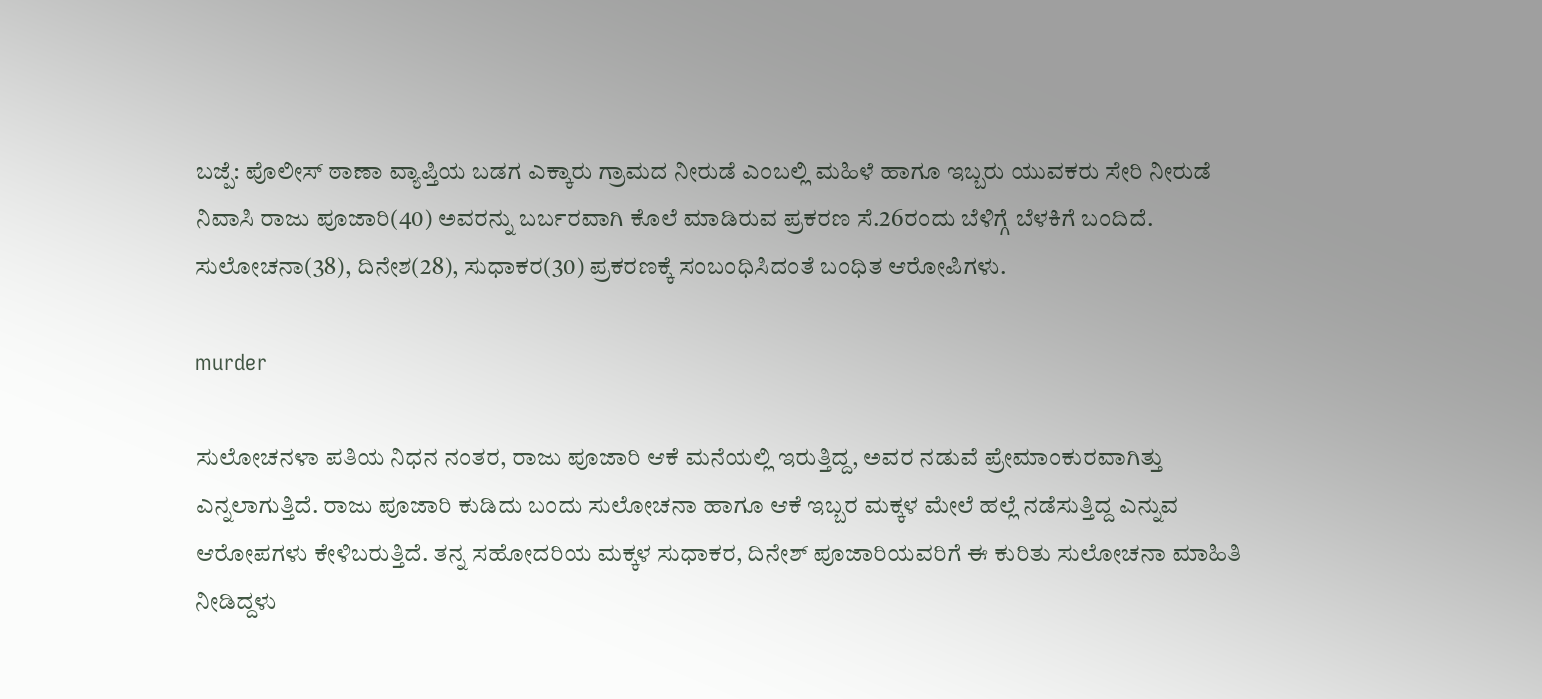ಬಜ್ಪೆ: ಪೊಲೀಸ್ ಠಾಣಾ ವ್ಯಾಪ್ತಿಯ ಬಡಗ ಎಕ್ಕಾರು ಗ್ರಾಮದ ನೀರುಡೆ ಎಂಬಲ್ಲಿ ಮಹಿಳೆ ಹಾಗೂ ಇಬ್ಬರು ಯುವಕರು ಸೇರಿ ನೀರುಡೆ ನಿವಾಸಿ ರಾಜು ಪೂಜಾರಿ(40) ಅವರನ್ನು ಬರ್ಬರವಾಗಿ ಕೊಲೆ ಮಾಡಿರುವ ಪ್ರಕರಣ ಸೆ.26ರಂದು ಬೆಳಿಗ್ಗೆ ಬೆಳಕಿಗೆ ಬಂದಿದೆ. ಸುಲೋಚನಾ(38), ದಿನೇಶ(28), ಸುಧಾಕರ(30) ಪ್ರಕರಣಕ್ಕೆ ಸಂಬಂಧಿಸಿದಂತೆ ಬಂಧಿತ ಆರೋಪಿಗಳು.

murder

ಸುಲೋಚನಳಾ ಪತಿಯ ನಿಧನ ನಂತರ, ರಾಜು ಪೂಜಾರಿ ಆಕೆ ಮನೆಯಲ್ಲಿ ಇರುತ್ತಿದ್ದ, ಅವರ ನಡುವೆ ಪ್ರೇಮಾಂಕುರವಾಗಿತ್ತು ಎನ್ನಲಾಗುತ್ತಿದೆ. ರಾಜು ಪೂಜಾರಿ ಕುಡಿದು ಬಂದು ಸುಲೋಚನಾ ಹಾಗೂ ಆಕೆ ಇಬ್ಬರ ಮಕ್ಕಳ ಮೇಲೆ ಹಲ್ಲೆ ನಡೆಸುತ್ತಿದ್ದ ಎನ್ನುವ ಆರೋಪಗಳು ಕೇಳಿಬರುತ್ತಿದೆ. ತನ್ನ ಸಹೋದರಿಯ ಮಕ್ಕಳ ಸುಧಾಕರ, ದಿನೇಶ್ ಪೂಜಾರಿಯವರಿಗೆ ಈ ಕುರಿತು ಸುಲೋಚನಾ ಮಾಹಿತಿ ನೀಡಿದ್ದಳು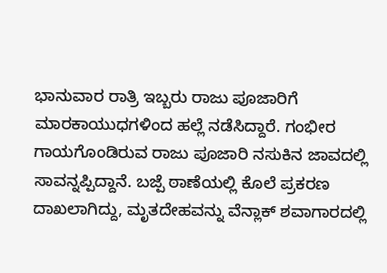ಭಾನುವಾರ ರಾತ್ರಿ ಇಬ್ಬರು ರಾಜು ಪೂಜಾರಿಗೆ ಮಾರಕಾಯುಧಗಳಿಂದ ಹಲ್ಲೆ ನಡೆಸಿದ್ದಾರೆ. ಗಂಭೀರ ಗಾಯಗೊಂಡಿರುವ ರಾಜು ಪೂಜಾರಿ ನಸುಕಿನ ಜಾವದಲ್ಲಿ ಸಾವನ್ನಪ್ಪಿದ್ದಾನೆ. ಬಜ್ಪೆ ಠಾಣೆಯಲ್ಲಿ ಕೊಲೆ ಪ್ರಕರಣ ದಾಖಲಾಗಿದ್ದು, ಮೃತದೇಹವನ್ನು ವೆನ್ಲಾಕ್ ಶವಾಗಾರದಲ್ಲಿ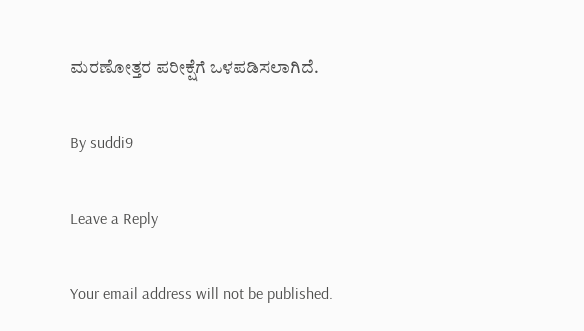ಮರಣೋತ್ತರ ಪರೀಕ್ಷೆಗೆ ಒಳಪಡಿಸಲಾಗಿದೆ.

By suddi9

Leave a Reply

Your email address will not be published.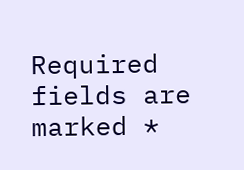Required fields are marked *